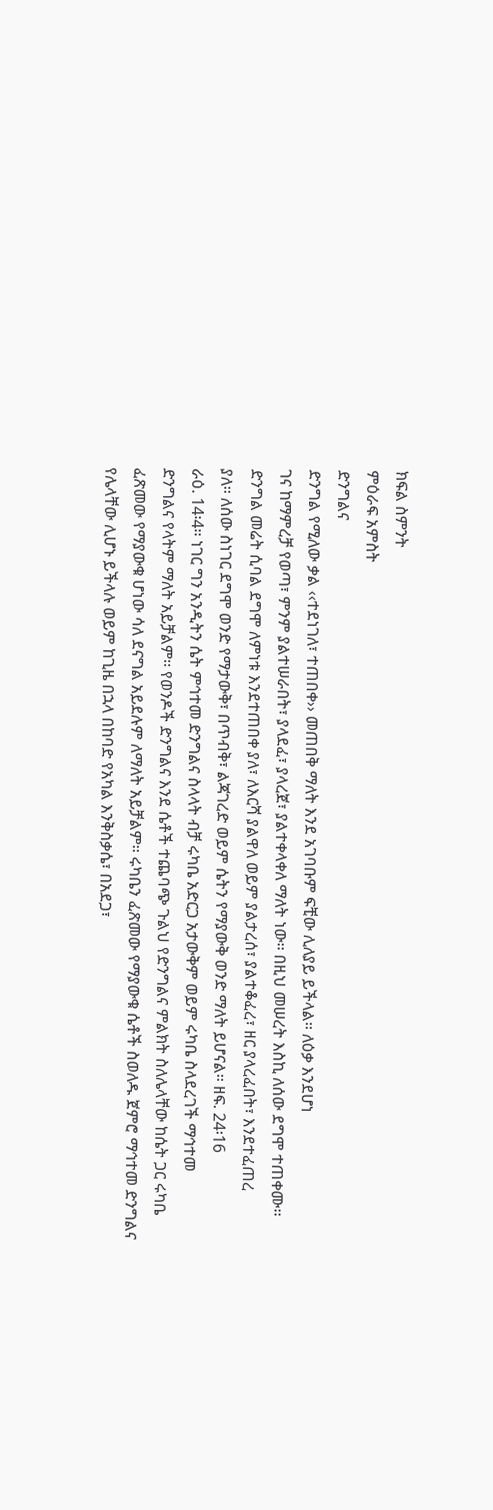ክፍል ስምንት
ምዕራፍ አምስት
ድንግልና
ድንግል የሚለው ቃል ‹‹ተደነገለ፣ ተጠበቀ›› መጠበቅ ማለት እንደ አገባቡም ፍቺው ሊለያይ ይችላል፡፡ ለዕቃ እንደሆነ
ገና ከማምረቻ የወጣ፣ ምንም ያልተሠራበት፣ ያላደፈ፣ ያላረጀ፣ ያልተቀላቀለ ማለት ነው፡፡ በዚህ መሠረት እስኪ ለሰው ደግሞ ተጠቀሙ፡፡
ድንግል መሬት ሲባል ደግሞ ለምነቱ እንደተጠበቀ ያለ፣ ለእርሻ ያልዋለ ወይም ያልታረሰ፣ ያልተቆፈረ፣ ዘር ያላረፈበት፣ እንደተፈጠረ
ያለ፡፡ ለሰው ስነገር ደግሞ ወንድ የማታውቅ፣ በጥብቅ፣ ልጃገረድ ወይም ሴትን የማያውቅ ወንድ ማለት ይሆናል፡፡ ዘፍ. 24፡16
ራዕ. 14፡4፡፡ ነገር ግን አንዲትን ሴት ምኅተመ ድንግልና ስላላት ብቻ ሩካቤ አድርጋ አታውቅም ወይም ሩካቤ ስላደረገች ማኅተመ
ድንግልና የላትም ማለት አይቻልም፡፡ የወንዶች ድንግልና እንደ ሴቶች ተጨባጭ ጉልህ የድንግልና ምልክት ስለሌላቸው ከሴት ጋር ሩካቤ
ፈጽመው የማያውቁ ሆነው ሳለ ደናግል አይደሉም ለማለት አይቻልም፡፡ ሩካቤን ፈጽመው የማያውቁ ሴቶች ስወለዱ ጀምሮ ማኅተመ ድንግልና
የሌላቸው ሊሆኑ ይችላሉ ወይም ከጊዜ በኋላ በከባድ የአካል እንቅስቃሴ፣ በአደጋ፣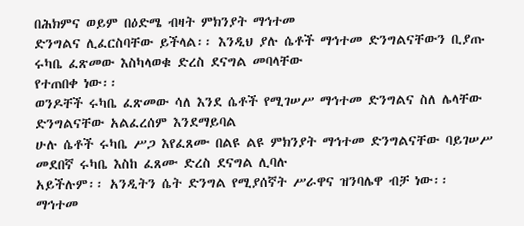በሕክምና ወይም በዕድሜ ብዛት ምክንያት ማኅተመ
ድንግልና ሊፈርስባቸው ይችላል፡፡ እንዲህ ያሉ ሴቶች ማኅተመ ድንግልናቸውን ቢያጡ ሩካቤ ፈጽመው እስካላወቁ ድረስ ደናግል መባላቸው
የተጠበቀ ነው፡፡
ወንዶቸች ሩካቤ ፈጽመው ሳለ እንደ ሴቶች የሚገሠሥ ማኅተመ ድንግልና ስለ ሌላቸው ድንግልናቸው አልፈረሰም እንደማይባል
ሁሉ ሴቶች ሩካቤ ሥጋ እየፈጸሙ በልዩ ልዩ ምክንያት ማኅተመ ድንግልናቸው ባይገሠሥ መደበኛ ሩካቤ እስከ ፈጸሙ ድረስ ደናግል ሊባሉ
አይችሉም፡፡ አንዲትን ሴት ድንግል የሚያሰኛት ሥራዋና ዝንባሌዋ ብቻ ነው፡፡
ማኅተመ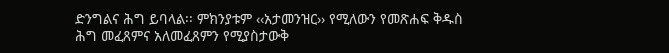ድንግልና ሕግ ይባላል፡፡ ምክንያቱም ‹‹አታመንዝር›› የሚለውን የመጽሐፍ ቅዱስ ሕግ መፈጸምና አለመፈጸምን የሚያስታውቅ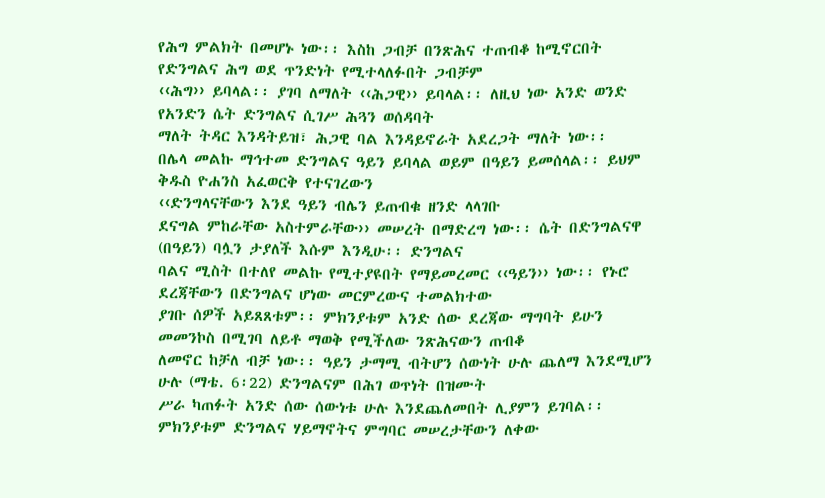የሕግ ምልክት በመሆኑ ነው፡፡ እስከ ጋብቻ በንጽሕና ተጠብቆ ከሚኖርበት የድንግልና ሕግ ወደ ጥንድነት የሚተላለፉበት ጋብቻም
‹‹ሕግ›› ይባላል፡፡ ያገባ ለማለት ‹‹ሕጋዊ›› ይባላል፡፡ ለዚህ ነው አንድ ወንድ የአንድን ሴት ድንግልና ሲገሥ ሕጓን ወሰዳባት
ማለት ትዳር እንዳትይዝ፣ ሕጋዊ ባል እንዳይኖራት አደረጋት ማለት ነው፡፡
በሌላ መልኩ ማኅተመ ድንግልና ዓይን ይባላል ወይም በዓይን ይመሰላል፡፡ ይህም ቅዱስ ዮሐንስ አፈወርቅ የተናገረውን
‹‹ድንግላናቸውን እንደ ዓይን ብሌን ይጠብቁ ዘንድ ላላገቡ
ደናግል ምከራቸው አስተምራቸው›› መሠረት በማድረግ ነው፡፡ ሴት በድንግልናዋ (በዓይን) ባሏን ታያለች እሱም እንዲሁ፡፡ ድንግልና
ባልና ሚስት በተለየ መልኩ የሚተያዩበት የማይመረመር ‹‹ዓይን›› ነው፡፡ የኑሮ ደረጃቸውን በድንግልና ሆነው መርምረውና ተመልክተው
ያገቡ ሰዎች አይጸጸቱም፡፡ ምክንያቱም አንድ ሰው ደረጃው ማግባት ይሁን መመንኮስ በሚገባ ለይቶ ማወቅ የሚችለው ንጽሕናውን ጠብቆ
ለመኖር ከቻለ ብቻ ነው፡፡ ዓይን ታማሚ ብትሆን ሰውነት ሁሉ ጨለማ እንደሚሆን ሁሉ (ማቴ. 6፡22) ድንግልናም በሕገ ወጥነት በዝሙት
ሥራ ካጠፉት አንድ ሰው ሰውነቱ ሁሉ እንደጨለመበት ሊያምን ይገባል፡፡ምክንያቱም ድንግልና ሃይማኖትና ምግባር መሠረታቸውን ለቀው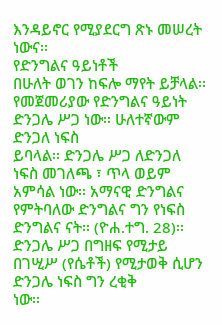እንዳይኖር የሚያደርግ ጽኑ መሠረት ነውና፡፡
የድንግልና ዓይነቶች
በሁለት ወገን ከፍሎ ማየት ይቻላል፡፡ የመጀመሪያው የድንግልና ዓይነት ድንጋሌ ሥጋ ነው፡፡ ሁለተኛውም ድንጋለ ነፍስ
ይባላል፡፡ ድንጋሌ ሥጋ ለድንጋለ ነፍስ መገለጫ ፣ ጥላ ወይም አምሳል ነው፡፡ አማናዊ ድንግልና የምትባለው ድንግልና ግን የነፍስ
ድንግልና ናት፡፡ (ዮሐ.ተግ. 28)፡፡ ድንጋሌ ሥጋ በግዘፍ የሚታይ በገሢሥ (የሴቶች) የሚታወቅ ሲሆን ድንጋሌ ነፍስ ግን ረቂቅ
ነው፡፡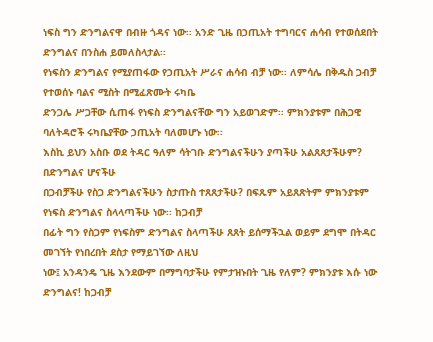ነፍስ ግን ድንግልናዋ በብዙ ጎዳና ነው፡፡ አንድ ጊዜ በኃጢአት ተግባርና ሐሳብ የተወሰደበት ድንግልና በንስሐ ይመለስላታል፡፡
የነፍስን ድንግልና የሚያጠፋው የኃጢአት ሥራና ሐሳብ ብቻ ነው፡፡ ለምሳሌ በቅዱስ ጋብቻ የተወሰኑ ባልና ሚስት በሚፈጽሙት ሩካቤ
ድንጋሌ ሥጋቸው ሲጠፋ የነፍስ ድንግልናቸው ግን አይወገድም፡፡ ምክንያቱም በሕጋዊ ባለትዳሮች ሩካቤያቸው ኃጢአት ባለመሆኑ ነው፡፡
እስኪ ይህን አስቡ ወደ ትዳር ዓለም ሳትገቡ ድንግልናችሁን ያጣችሁ አልጸጸታችሁም? በድንግልና ሆናችሁ
በጋብቻችሁ የስጋ ድንግልናችሁን ስታጡስ ተጸጸታችሁ? በፍጹም አይጸጽትም ምክንያቱም የነፍስ ድንግልና ስላላጣችሁ ነው፡፡ ከጋብቻ
በፊት ግን የስጋም የነፍስም ድንግልና ስላጣችሁ ጸጸት ይሰማችኋል ወይም ደግሞ በትዳር መገኘት የነበረበት ደስታ የማይገኘው ለዚህ
ነው፤ አንዳንዴ ጊዜ እንደውም በማግባታችሁ የምታዝኑበት ጊዜ የለም? ምክንያቱ እሱ ነው ድንግልና! ከጋብቻ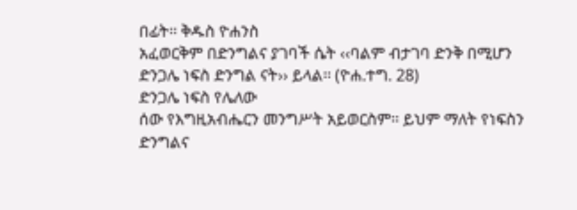በፊት፡፡ ቅዱስ ዮሐንስ
አፈወርቅም በድንግልና ያገባች ሴት ‹‹ባልም ብታገባ ድንቅ በሚሆን ድንጋሌ ነፍስ ድንግል ናት›› ይላል፡፡ (ዮሐ.ተግ. 28)
ድንጋሌ ነፍስ የሌለው
ሰው የእግዚአብሔርን መንግሥት አይወርስም፡፡ ይህም ማለት የነፍስን ድንግልና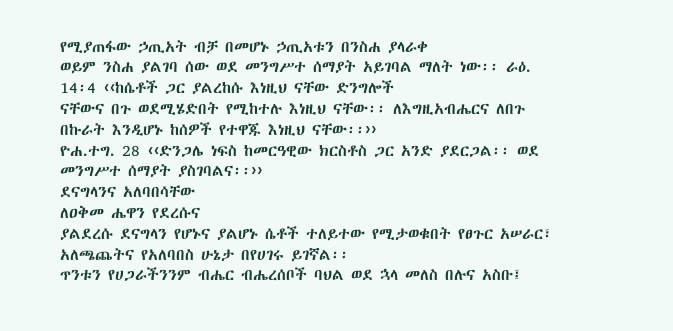የሚያጠፋው ኃጢአት ብቻ በመሆኑ ኃጢአቱን በንስሐ ያላራቀ
ወይም ንስሐ ያልገባ ሰው ወደ መንግሥተ ሰማያት አይገባል ማለት ነው፡፡ ራዕ. 14፡4 ‹‹ከሴቶች ጋር ያልረከሱ እነዚህ ናቸው ድንግሎች
ናቸውና በጉ ወደሚሄድበት የሚከተሉ እነዚህ ናቸው፡፡ ለእግዚአብሔርና ለበጉ በኩራት እንዲሆኑ ከሰዎች የተዋጁ እነዚህ ናቸው፡፡››
ዮሐ.ተግ. 28 ‹‹ድንጋሌ ነፍስ ከመርዓዊው ክርስቶስ ጋር አንድ ያደርጋል፡፡ ወደ መንግሥተ ሰማያት ያስገባልና፡፡››
ደናግላንና አለባበሳቸው
ለዐቅመ ሔዋን የደረሱና
ያልደረሱ ደናግላን የሆኑና ያልሆኑ ሴቶች ተለይተው የሚታወቁበት የፀጉር አሠራር፣ አለጫጨትና የአለባበስ ሁኔታ በየሀገሩ ይገኛል፡፡
ጥንቱን የሀጋራችንንም ብሔር ብሔረሰቦች ባህል ወደ ኋላ መለስ በሉና አስቡ፤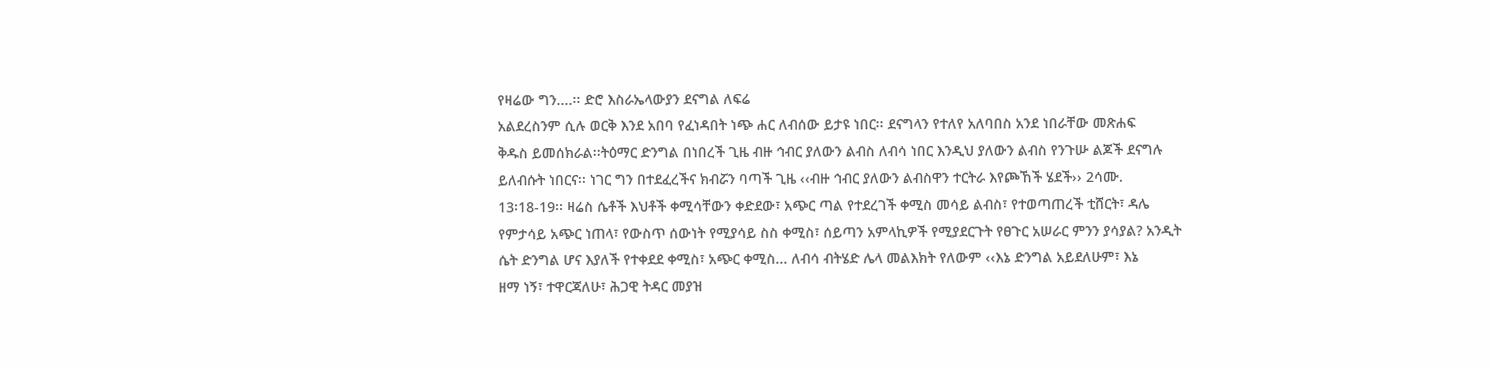የዛሬው ግን....፡፡ ድሮ እስራኤላውያን ደናግል ለፍሬ
አልደረስንም ሲሉ ወርቅ እንደ አበባ የፈነዳበት ነጭ ሐር ለብሰው ይታዩ ነበር፡፡ ደናግላን የተለየ አለባበስ አንደ ነበራቸው መጽሐፍ
ቅዱስ ይመሰክራል፡፡ትዕማር ድንግል በነበረች ጊዜ ብዙ ኅብር ያለውን ልብስ ለብሳ ነበር እንዲህ ያለውን ልብስ የንጉሡ ልጆች ደናግሉ
ይለብሱት ነበርና፡፡ ነገር ግን በተደፈረችና ክብሯን ባጣች ጊዜ ‹‹ብዙ ኅብር ያለውን ልብስዋን ተርትራ እየጮኸች ሄደች›› 2ሳሙ.
13፡18-19፡፡ ዛሬስ ሴቶች እህቶች ቀሚሳቸውን ቀድደው፣ አጭር ጣል የተደረገች ቀሚስ መሳይ ልብስ፣ የተወጣጠረች ቲሸርት፣ ዳሌ
የምታሳይ አጭር ነጠላ፣ የውስጥ ሰውነት የሚያሳይ ስስ ቀሚስ፣ ሰይጣን አምላኪዎች የሚያደርጉት የፀጉር አሠራር ምንን ያሳያል? አንዲት
ሴት ድንግል ሆና እያለች የተቀደደ ቀሚስ፣ አጭር ቀሚስ... ለብሳ ብትሄድ ሌላ መልእክት የለውም ‹‹እኔ ድንግል አይደለሁም፣ እኔ
ዘማ ነኝ፣ ተዋርጃለሁ፣ ሕጋዊ ትዳር መያዝ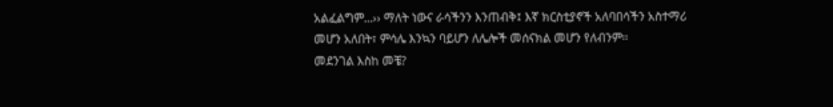አልፈልግም...›› ማለት ነውና ራሳችንን እንጠብቅ፤ እኛ ክርስቲያኖች አለባበሳችን አስተማሪ
መሆን አለበት፣ ምሳሌ እንኳን ባይሆን ለሌሎች መሰናክል መሆን የለብንም፡፡
መደንገል እስከ መቼ?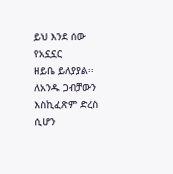ይህ እንደ ሰው የአኗኗር
ዘይቤ ይለያያል፡፡ ለአንዱ ጋብቻውን እስኪፈጽም ድረስ ሲሆን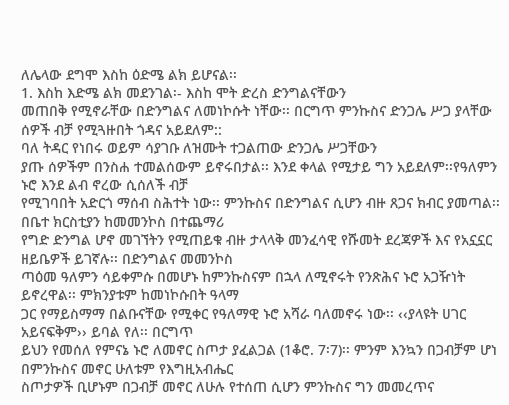ለሌላው ደግሞ እስከ ዕድሜ ልክ ይሆናል፡፡
1. እስከ እድሜ ልክ መደንገል፡- እስከ ሞት ድረስ ድንግልናቸውን
መጠበቅ የሚኖራቸው በድንግልና ለመነኮሱት ነቸው፡፡ በርግጥ ምንኩስና ድንጋሌ ሥጋ ያላቸው ሰዎች ብቻ የሚጓዙበት ጎዳና አይደለም::
ባለ ትዳር የነበሩ ወይም ሳያገቡ ለዝሙት ተጋልጠው ድንጋሌ ሥጋቸውን
ያጡ ሰዎችም በንስሐ ተመልሰውም ይኖሩበታል፡፡ እንደ ቀላል የሚታይ ግን አይደለም፡፡የዓለምን ኑሮ እንደ ልብ ኖረው ሲሰለች ብቻ
የሚገባበት አድርጎ ማሰብ ስሕተት ነው፡፡ ምንኩስና በድንግልና ሲሆን ብዙ ጸጋና ክብር ያመጣል፡፡ በቤተ ክርስቲያን ከመመንኮስ በተጨማሪ
የግድ ድንግል ሆኖ መገኘትን የሚጠይቁ ብዙ ታላላቅ መንፈሳዊ የሹመት ደረጃዎች እና የአኗኗር ዘይቤዎች ይገኛሉ፡፡ በድንግልና መመንኮስ
ጣዕመ ዓለምን ሳይቀምሱ በመሆኑ ከምንኩስናም በኋላ ለሚኖሩት የንጽሕና ኑሮ አጋዥነት ይኖረዋል፡፡ ምክንያቱም ከመነኮሱበት ዓላማ
ጋር የማይስማማ በልቡናቸው የሚቀር የዓለማዊ ኑሮ አሻራ ባለመኖሩ ነው፡፡ ‹‹ያላዩት ሀገር አይናፍቅም›› ይባል የለ፡፡ በርግጥ
ይህን የመሰለ የምናኔ ኑሮ ለመኖር ስጦታ ያፈልጋል (1ቆሮ. 7፡7)፡፡ ምንም እንኳን በጋብቻም ሆነ በምንኩስና መኖር ሁለቱም የእግዚአብሔር
ስጦታዎች ቢሆኑም በጋብቻ መኖር ለሁሉ የተሰጠ ሲሆን ምንኩስና ግን መመረጥና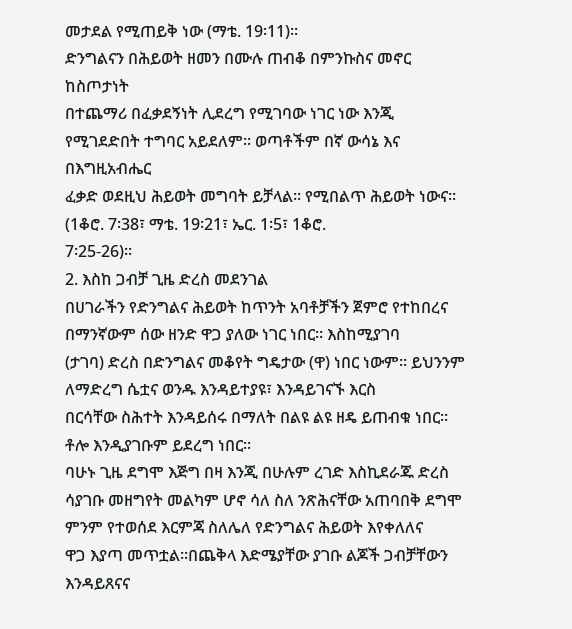መታደል የሚጠይቅ ነው (ማቴ. 19፡11)፡፡
ድንግልናን በሕይወት ዘመን በሙሉ ጠብቆ በምንኩስና መኖር ከስጦታነት
በተጨማሪ በፈቃደኝነት ሊደረግ የሚገባው ነገር ነው እንጂ የሚገደድበት ተግባር አይደለም፡፡ ወጣቶችም በኛ ውሳኔ እና በእግዚአብሔር
ፈቃድ ወደዚህ ሕይወት መግባት ይቻላል፡፡ የሚበልጥ ሕይወት ነውና፡፡(1ቆሮ. 7፡38፣ ማቴ. 19፡21፣ ኤር. 1፡5፣ 1ቆሮ.
7፡25-26)፡፡
2. እስከ ጋብቻ ጊዜ ድረስ መደንገል
በሀገራችን የድንግልና ሕይወት ከጥንት አባቶቻችን ጀምሮ የተከበረና
በማንኛውም ሰው ዘንድ ዋጋ ያለው ነገር ነበር፡፡ እስከሚያገባ
(ታገባ) ድረስ በድንግልና መቆየት ግዴታው (ዋ) ነበር ነውም፡፡ ይህንንም ለማድረግ ሴቷና ወንዱ እንዳይተያዩ፣ እንዳይገናኙ እርስ
በርሳቸው ስሕተት እንዳይሰሩ በማለት በልዩ ልዩ ዘዴ ይጠብቁ ነበር፡፡ ቶሎ እንዲያገቡም ይደረግ ነበር፡፡
ባሁኑ ጊዜ ደግሞ እጅግ በዛ እንጂ በሁሉም ረገድ እስኪደራጁ ድረስ
ሳያገቡ መዘግየት መልካም ሆኖ ሳለ ስለ ንጽሕናቸው አጠባበቅ ደግሞ ምንም የተወሰደ እርምጃ ስለሌለ የድንግልና ሕይወት እየቀለለና
ዋጋ እያጣ መጥቷል፡፡በጨቅላ እድሜያቸው ያገቡ ልጆች ጋብቻቸውን እንዳይጸናና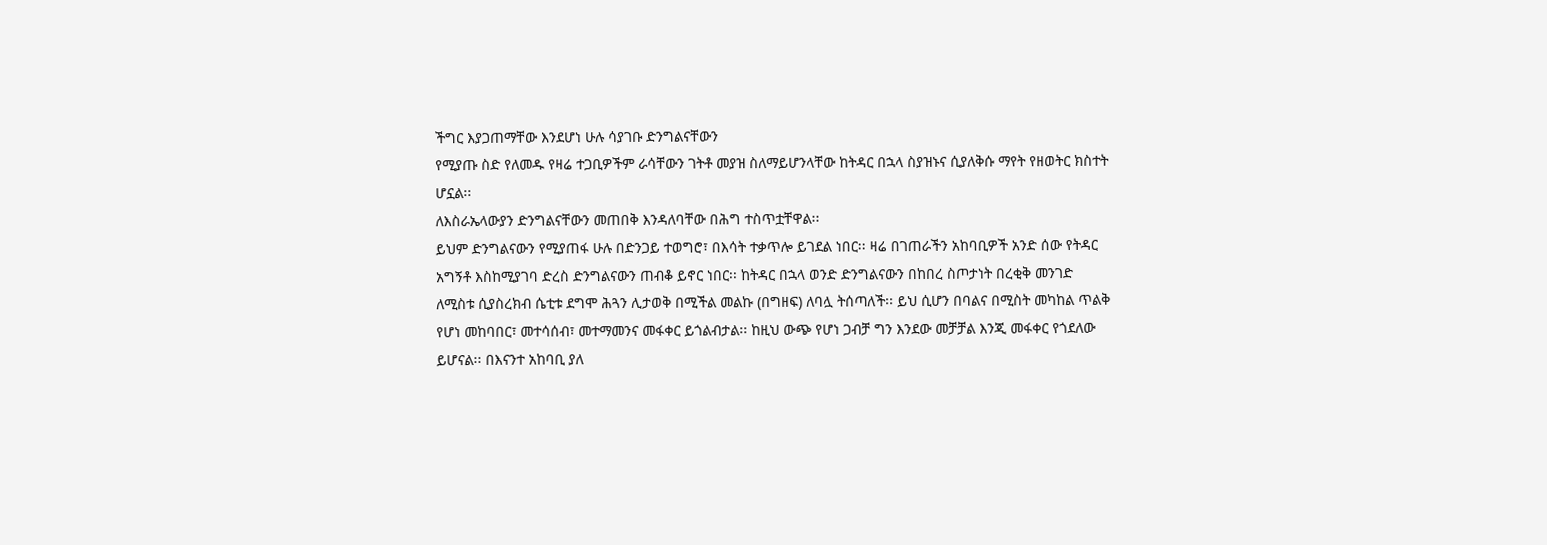ችግር እያጋጠማቸው እንደሆነ ሁሉ ሳያገቡ ድንግልናቸውን
የሚያጡ ስድ የለመዱ የዛሬ ተጋቢዎችም ራሳቸውን ገትቶ መያዝ ስለማይሆንላቸው ከትዳር በኋላ ስያዝኑና ሲያለቅሱ ማየት የዘወትር ክስተት
ሆኗል፡፡
ለእስራኤላውያን ድንግልናቸውን መጠበቅ እንዳለባቸው በሕግ ተስጥቷቸዋል፡፡
ይህም ድንግልናውን የሚያጠፋ ሁሉ በድንጋይ ተወግሮ፣ በእሳት ተቃጥሎ ይገደል ነበር፡፡ ዛሬ በገጠራችን አከባቢዎች አንድ ሰው የትዳር
አግኝቶ እስከሚያገባ ድረስ ድንግልናውን ጠብቆ ይኖር ነበር፡፡ ከትዳር በኋላ ወንድ ድንግልናውን በከበረ ስጦታነት በረቂቅ መንገድ
ለሚስቱ ሲያስረክብ ሴቲቱ ደግሞ ሕጓን ሊታወቅ በሚችል መልኩ (በግዘፍ) ለባሏ ትሰጣለች፡፡ ይህ ሲሆን በባልና በሚስት መካከል ጥልቅ
የሆነ መከባበር፣ መተሳሰብ፣ መተማመንና መፋቀር ይጎልብታል፡፡ ከዚህ ውጭ የሆነ ጋብቻ ግን እንደው መቻቻል እንጂ መፋቀር የጎደለው
ይሆናል፡፡ በእናንተ አከባቢ ያለ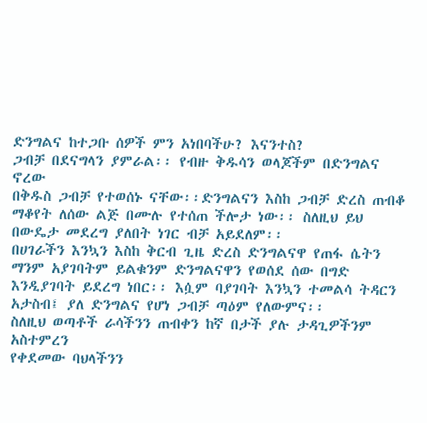ድንግልና ከተጋቡ ሰዎች ምን አነበባችሁ? እናንተስ?
ጋብቻ በደናግላን ያምራል፡፡ የብዙ ቅዱሳን ወላጆችም በድንግልና ኖረው
በቅዱስ ጋብቻ የተወሰኑ ናቸው፡፡ድንግልናን እስከ ጋብቻ ድረስ ጠብቆ ማቆየት ለሰው ልጅ በሙሉ የተሰጠ ችሎታ ነው፡፡ ስለዚህ ይህ
በውዴታ መደረግ ያለበት ነገር ብቻ አይደለም፡፡
በሀገራችን እንኳን እስከ ቅርብ ጊዜ ድረስ ድንግልናዋ የጠፋ ሴትን
ማንም አያገባትም ይልቁንም ድንግልናዋን የወሰደ ሰው በግድ እንዲያገባት ይደረግ ነበር፡፡ እሷም ባያገባት እንኳን ተመልሳ ትዳርን
አታስብ፤ ያለ ድንግልና የሆነ ጋብቻ ጣዕም የለውምና፡፡
ስለዚህ ወጣቶች ራሳችንን ጠብቀን ከኛ በታች ያሉ ታዳጊዎችንም አስተምረን
የቀደመው ባህላችንን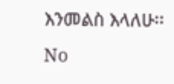እንመልስ እላለሁ፡፡
No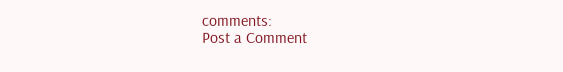comments:
Post a Comment